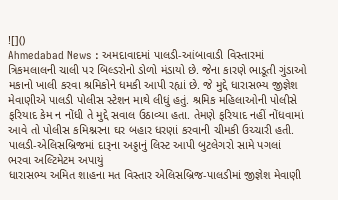![]()
Ahmedabad News : અમદાવાદમાં પાલડી-આંબાવાડી વિસ્તારમાં ત્રિકમલાલની ચાલી પર બિલ્ડરોનો ડોળો મંડાયો છે. જેના કારણે ભાડૂતી ગુંડાઓ મકાનો ખાલી કરવા શ્રમિકોને ધમકી આપી રહ્યાં છે. જે મુદ્દે ધારાસભ્ય જીજ્ઞેશ મેવાણીએ પાલડી પોલીસ સ્ટેશન માથે લીધું હતું. શ્રમિક મહિલાઓની પોલીસે ફરિયાદ કેમ ન નોંધી તે મુદ્દે સવાલ ઉઠાવ્યા હતા. તેમણે ફરિયાદ નહીં નોંધવામાં આવે તો પોલીસ કમિશ્નરના ઘર બહાર ધરણાં કરવાની ચીમકી ઉચ્ચારી હતી.
પાલડી-એલિસબ્રિજમાં દારૂના અડ્ડાનું લિસ્ટ આપી બુટલેગરો સામે પગલાં ભરવા અલ્ટિમેટમ અપાયું
ધારાસભ્ય અમિત શાહના મત વિસ્તાર એલિસબ્રિજ-પાલડીમાં જીજ્ઞેશ મેવાણી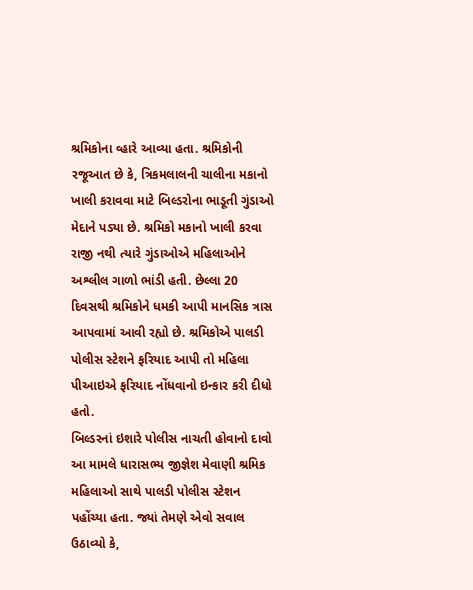શ્રમિકોના વ્હારે આવ્યા હતા. શ્રમિકોની રજૂઆત છે કે, ત્રિકમલાલની ચાલીના મકાનો ખાલી કરાવવા માટે બિલ્ડરોના ભાડૂતી ગુંડાઓ મેદાને પડ્યા છે. શ્રમિકો મકાનો ખાલી કરવા રાજી નથી ત્યારે ગુંડાઓએ મહિલાઓને અશ્લીલ ગાળો ભાંડી હતી. છેલ્લા 20 દિવસથી શ્રમિકોને ધમકી આપી માનસિક ત્રાસ આપવામાં આવી રહ્યો છે. શ્રમિકોએ પાલડી પોલીસ સ્ટેશને ફરિયાદ આપી તો મહિલા પીઆઇએ ફરિયાદ નોંધવાનો ઇન્કાર કરી દીધો હતો.
બિલ્ડરનાં ઇશારે પોલીસ નાચતી હોવાનો દાવો
આ મામલે ધારાસભ્ય જીજ્ઞેશ મેવાણી શ્રમિક મહિલાઓ સાથે પાલડી પોલીસ સ્ટેશન પહોંચ્યા હતા. જ્યાં તેમણે એવો સવાલ ઉઠાવ્યો કે,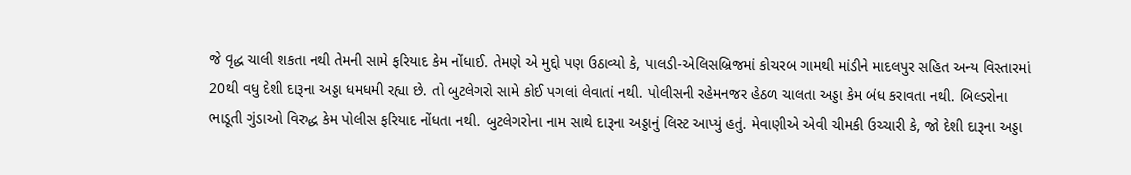જે વૃદ્ધ ચાલી શકતા નથી તેમની સામે ફરિયાદ કેમ નોંધાઈ. તેમણે એ મુદ્દો પણ ઉઠાવ્યો કે, પાલડી-એલિસબ્રિજમાં કોચરબ ગામથી માંડીને માદલપુર સહિત અન્ય વિસ્તારમાં 20થી વધુ દેશી દારૂના અડ્ડા ધમધમી રહ્યા છે. તો બુટલેગરો સામે કોઈ પગલાં લેવાતાં નથી. પોલીસની રહેમનજર હેઠળ ચાલતા અડ્ડા કેમ બંધ કરાવતા નથી. બિલ્ડરોના ભાડૂતી ગુંડાઓ વિરુદ્ધ કેમ પોલીસ ફરિયાદ નોંધતા નથી. બુટલેગરોના નામ સાથે દારૂના અડ્ડાનું લિસ્ટ આપ્યું હતું. મેવાણીએ એવી ચીમકી ઉચ્ચારી કે, જો દેશી દારૂના અડ્ડા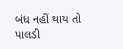બંધ નહીં થાય તો પાલડી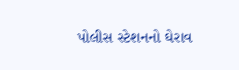પોલીસ સ્ટેશનનો ઘેરાવ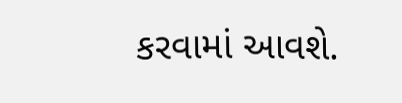કરવામાં આવશે.